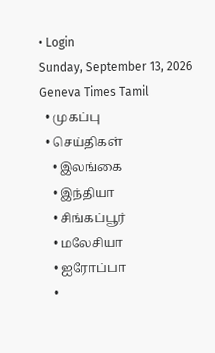• Login
Sunday, September 13, 2026
Geneva Times Tamil
  • முகப்பு
  • செய்திகள்
    • இலங்கை
    • இந்தியா
    • சிங்கப்பூர்
    • மலேசியா
    • ஐரோப்பா
    •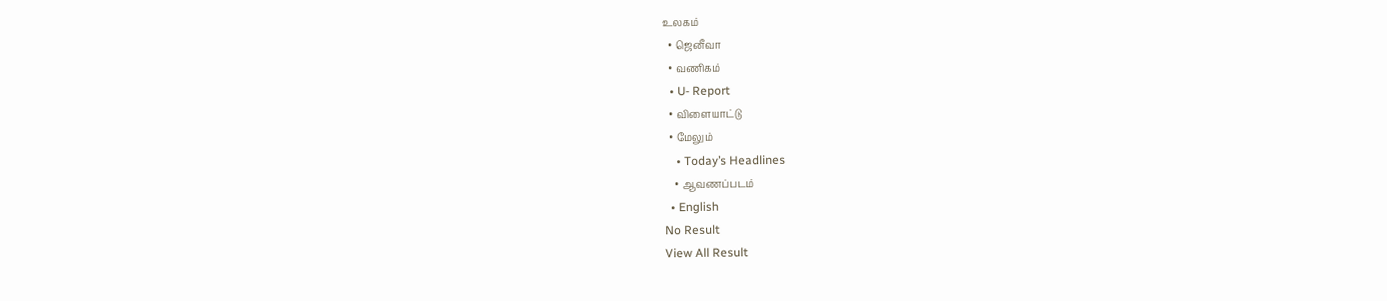உலகம்
  • ஜெனீவா
  • வணிகம்
  • U- Report
  • விளையாட்டு
  • மேலும்
    • Today’s Headlines
    • ஆவணப்படம்
  • English
No Result
View All Result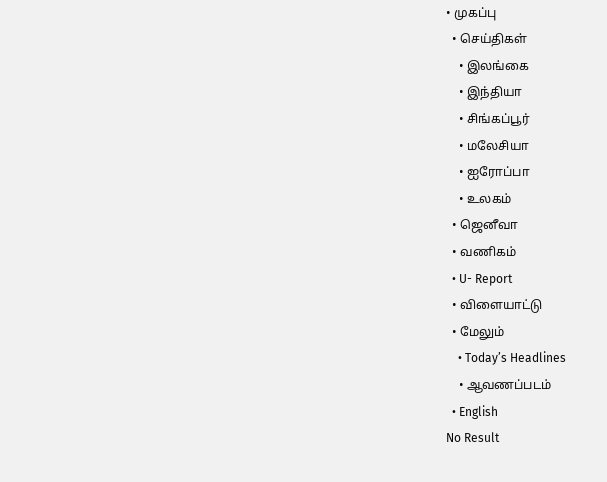• முகப்பு
  • செய்திகள்
    • இலங்கை
    • இந்தியா
    • சிங்கப்பூர்
    • மலேசியா
    • ஐரோப்பா
    • உலகம்
  • ஜெனீவா
  • வணிகம்
  • U- Report
  • விளையாட்டு
  • மேலும்
    • Today’s Headlines
    • ஆவணப்படம்
  • English
No Result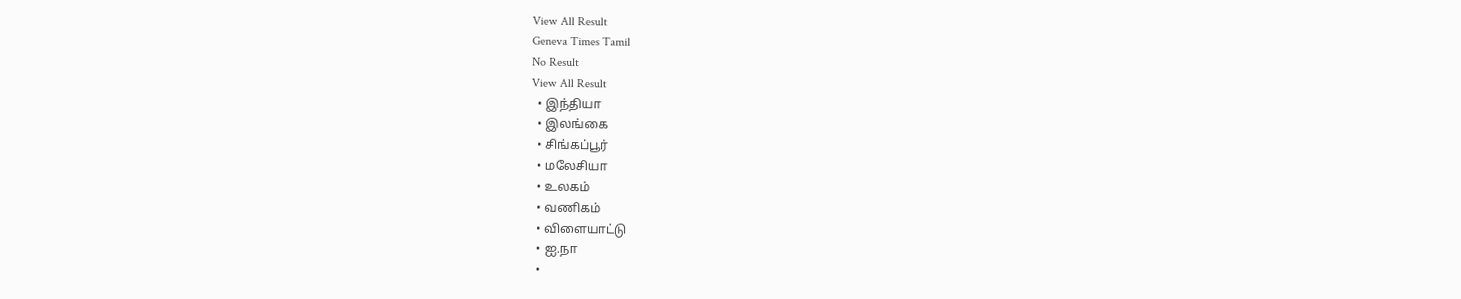View All Result
Geneva Times Tamil
No Result
View All Result
  • இந்தியா
  • இலங்கை
  • சிங்கப்பூர்
  • மலேசியா
  • உலகம்
  • வணிகம்
  • விளையாட்டு
  • ஐ.நா
  •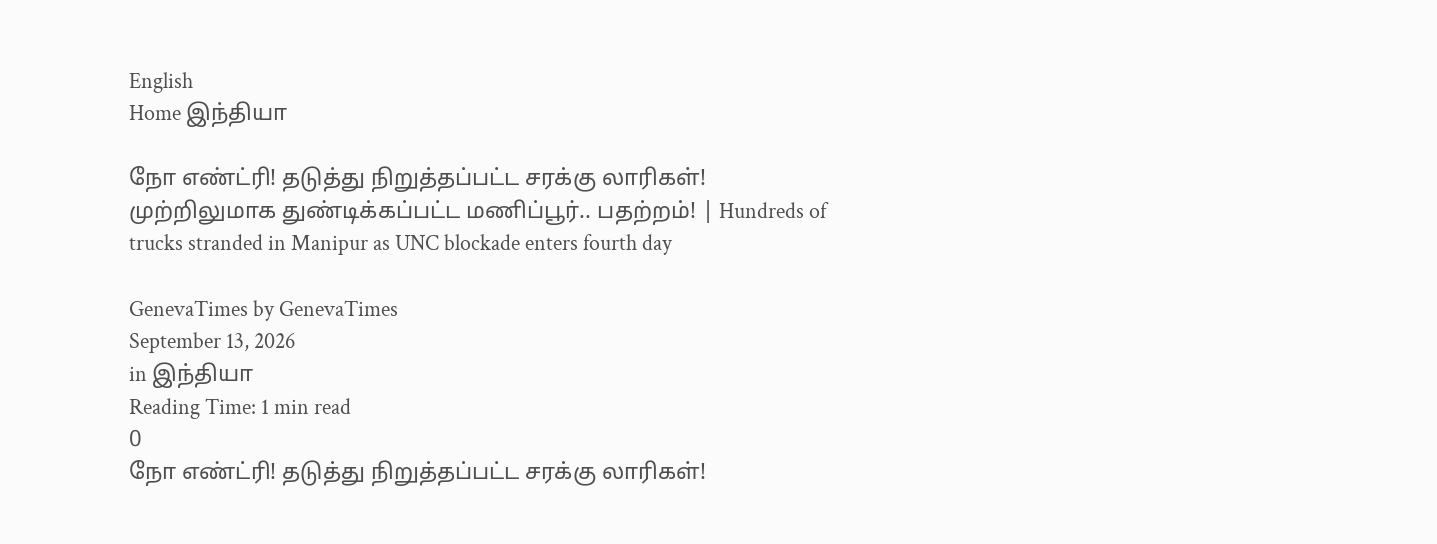English
Home இந்தியா

நோ எண்ட்ரி! தடுத்து நிறுத்தப்பட்ட சரக்கு லாரிகள்! முற்றிலுமாக துண்டிக்கப்பட்ட மணிப்பூர்.. பதற்றம்! | Hundreds of trucks stranded in Manipur as UNC blockade enters fourth day

GenevaTimes by GenevaTimes
September 13, 2026
in இந்தியா
Reading Time: 1 min read
0
நோ எண்ட்ரி! தடுத்து நிறுத்தப்பட்ட சரக்கு லாரிகள்!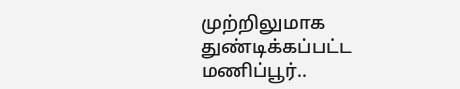முற்றிலுமாக துண்டிக்கப்பட்ட மணிப்பூர்..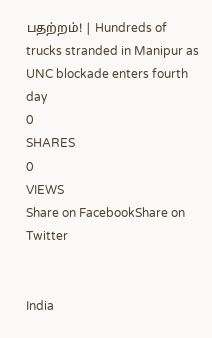பதற்றம்! | Hundreds of trucks stranded in Manipur as UNC blockade enters fourth day
0
SHARES
0
VIEWS
Share on FacebookShare on Twitter


India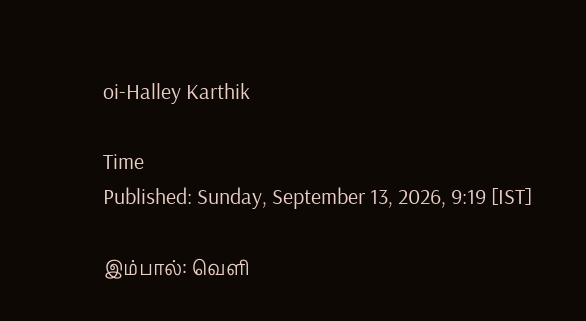oi-Halley Karthik

Time
Published: Sunday, September 13, 2026, 9:19 [IST]

இம்பால்: வெளி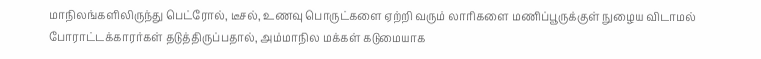மாநிலங்களிலிருந்து பெட்ரோல், டீசல், உணவு பொருட்களை ஏற்றி வரும் லாரிகளை மணிப்பூருக்குள் நுழைய விடாமல் போராட்டக்காரர்கள் தடுத்திருப்பதால், அம்மாநில மக்கள் கடுமையாக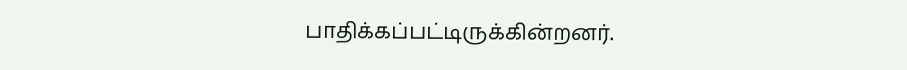பாதிக்கப்பட்டிருக்கின்றனர்.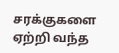சரக்குகளை ஏற்றி வந்த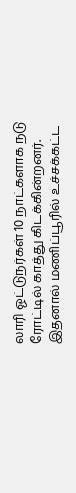லாரி ஓட்டுநர்கள் 10 நாட்களாக நடு ரோட்டில் காத்து கிடக்கின்றனர். இதனால் மணிப்பூரில் உச்சக்கட்ட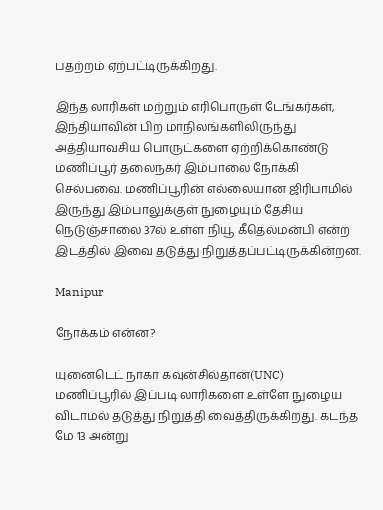பதற்றம் ஏற்பட்டிருக்கிறது.

இந்த லாரிகள் மற்றும் எரிபொருள் டேங்கர்கள், இந்தியாவின் பிற மாநிலங்களிலிருந்து அத்தியாவசிய பொருட்களை ஏற்றிக்கொண்டு மணிப்பூர் தலைநகர் இம்பாலை நோக்கி செல்பவை. மணிப்பூரின் எல்லையான ஜிரிபாமில் இருந்து இம்பாலுக்குள் நுழையும் தேசிய நெடுஞ்சாலை 37ல் உள்ள நியூ கீதெல்மன்பி என்ற இடத்தில் இவை தடுத்து நிறுத்தப்பட்டிருக்கின்றன.

Manipur

நோக்கம் என்ன?

யுனைடெட் நாகா கவுன்சில்தான்(UNC) மணிப்பூரில் இப்படி லாரிகளை உள்ளே நுழைய விடாமல் தடுத்து நிறுத்தி வைத்திருக்கிறது. கடந்த மே 13 அன்று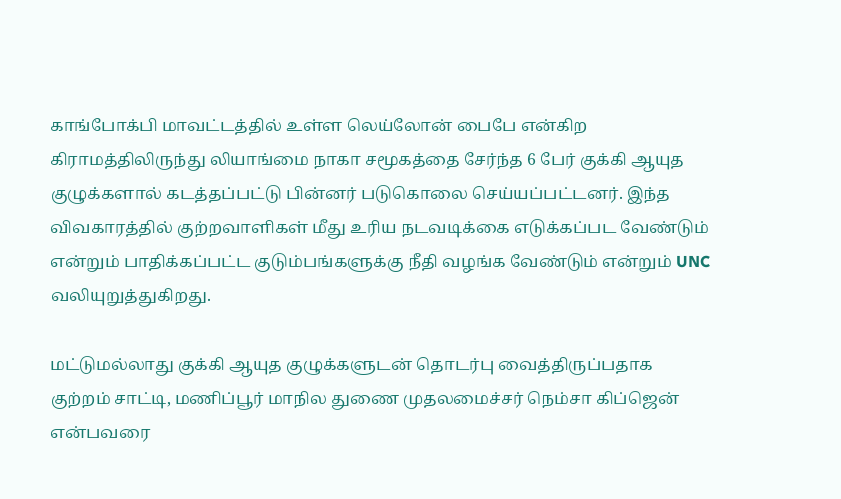காங்போக்பி மாவட்டத்தில் உள்ள லெய்லோன் பைபே என்கிற கிராமத்திலிருந்து லியாங்மை நாகா சமூகத்தை சேர்ந்த 6 பேர் குக்கி ஆயுத குழுக்களால் கடத்தப்பட்டு பின்னர் படுகொலை செய்யப்பட்டனர். இந்த விவகாரத்தில் குற்றவாளிகள் மீது உரிய நடவடிக்கை எடுக்கப்பட வேண்டும் என்றும் பாதிக்கப்பட்ட குடும்பங்களுக்கு நீதி வழங்க வேண்டும் என்றும் UNC வலியுறுத்துகிறது.

மட்டுமல்லாது குக்கி ஆயுத குழுக்களுடன் தொடர்பு வைத்திருப்பதாக குற்றம் சாட்டி, மணிப்பூர் மாநில துணை முதலமைச்சர் நெம்சா கிப்ஜென் என்பவரை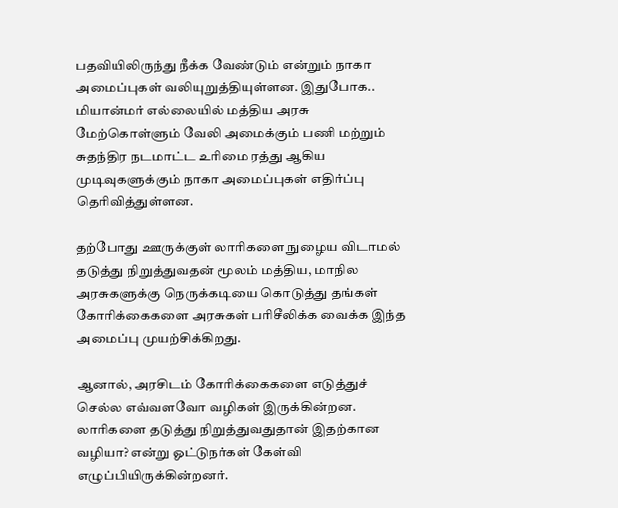பதவியிலிருந்து நீக்க வேண்டும் என்றும் நாகா அமைப்புகள் வலியுறுத்தியுள்ளன. இதுபோக.. மியான்மர் எல்லையில் மத்திய அரசு மேற்கொள்ளும் வேலி அமைக்கும் பணி மற்றும் சுதந்திர நடமாட்ட உரிமை ரத்து ஆகிய முடிவுகளுக்கும் நாகா அமைப்புகள் எதிர்ப்பு தெரிவித்துள்ளன.

தற்போது ஊருக்குள் லாரிகளை நுழைய விடாமல் தடுத்து நிறுத்துவதன் மூலம் மத்திய, மாநில அரசுகளுக்கு நெருக்கடியை கொடுத்து தங்கள் கோரிக்கைகளை அரசுகள் பரிசீலிக்க வைக்க இந்த அமைப்பு முயற்சிக்கிறது.

ஆனால், அரசிடம் கோரிக்கைகளை எடுத்துச் செல்ல எவ்வளவோ வழிகள் இருக்கின்றன. லாரிகளை தடுத்து நிறுத்துவதுதான் இதற்கான வழியா? என்று ஓட்டுநர்கள் கேள்வி எழுப்பியிருக்கின்றனர்.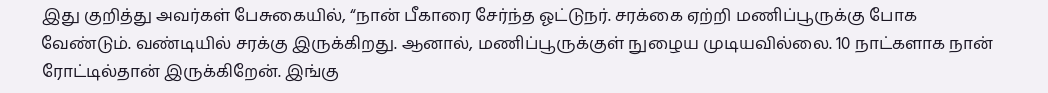இது குறித்து அவர்கள் பேசுகையில், “நான் பீகாரை சேர்ந்த ஓட்டுநர். சரக்கை ஏற்றி மணிப்பூருக்கு போக வேண்டும். வண்டியில் சரக்கு இருக்கிறது. ஆனால், மணிப்பூருக்குள் நுழைய முடியவில்லை. 10 நாட்களாக நான் ரோட்டில்தான் இருக்கிறேன். இங்கு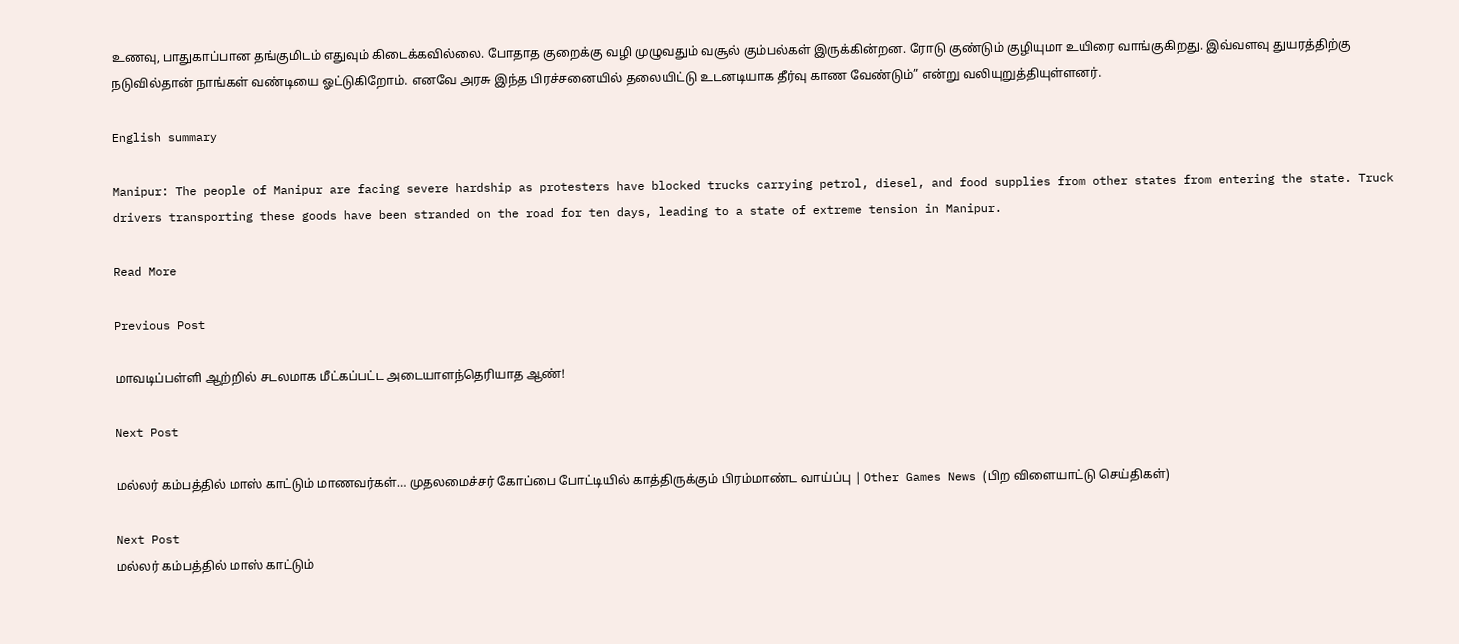உணவு, பாதுகாப்பான தங்குமிடம் எதுவும் கிடைக்கவில்லை. போதாத குறைக்கு வழி முழுவதும் வசூல் கும்பல்கள் இருக்கின்றன. ரோடு குண்டும் குழியுமா உயிரை வாங்குகிறது. இவ்வளவு துயரத்திற்கு நடுவில்தான் நாங்கள் வண்டியை ஓட்டுகிறோம். எனவே அரசு இந்த பிரச்சனையில் தலையிட்டு உடனடியாக தீர்வு காண வேண்டும்” என்று வலியுறுத்தியுள்ளனர்.

English summary

Manipur: The people of Manipur are facing severe hardship as protesters have blocked trucks carrying petrol, diesel, and food supplies from other states from entering the state. Truck drivers transporting these goods have been stranded on the road for ten days, leading to a state of extreme tension in Manipur.

Read More

Previous Post

மாவடிப்பள்ளி ஆற்றில் சடலமாக மீட்கப்பட்ட அடையாளந்தெரியாத ஆண்!

Next Post

மல்லர் கம்பத்தில் மாஸ் காட்டும் மாணவர்கள்… முதலமைச்சர் கோப்பை போட்டியில் காத்திருக்கும் பிரம்மாண்ட வாய்ப்பு | Other Games News (பிற விளையாட்டு செய்திகள்)

Next Post
மல்லர் கம்பத்தில் மாஸ் காட்டும்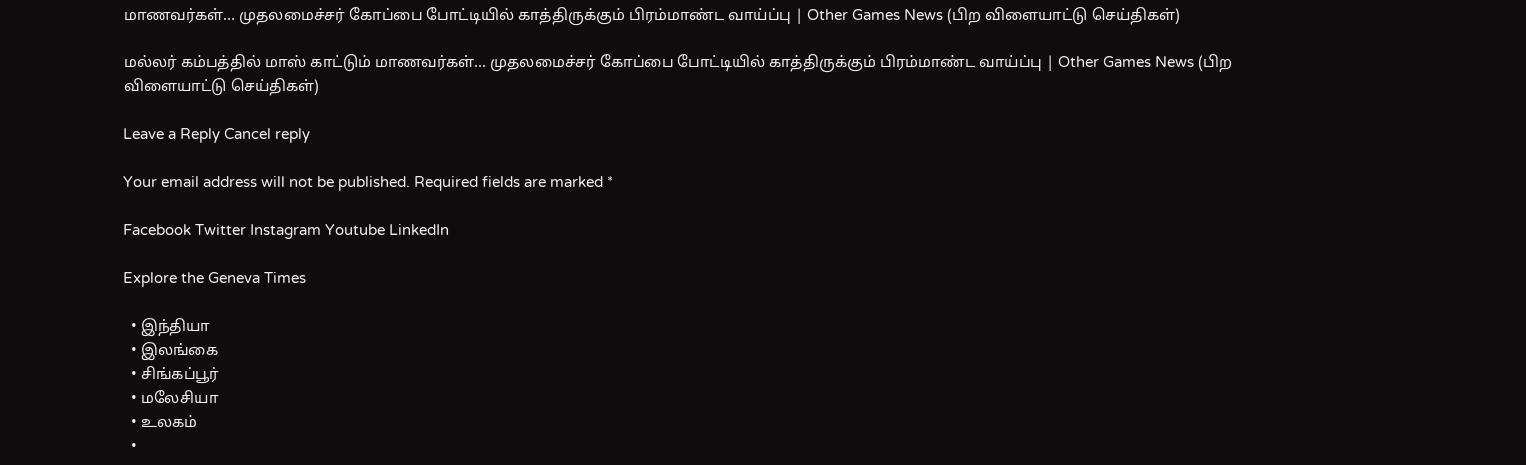மாணவர்கள்… முதலமைச்சர் கோப்பை போட்டியில் காத்திருக்கும் பிரம்மாண்ட வாய்ப்பு | Other Games News (பிற விளையாட்டு செய்திகள்)

மல்லர் கம்பத்தில் மாஸ் காட்டும் மாணவர்கள்... முதலமைச்சர் கோப்பை போட்டியில் காத்திருக்கும் பிரம்மாண்ட வாய்ப்பு | Other Games News (பிற விளையாட்டு செய்திகள்)

Leave a Reply Cancel reply

Your email address will not be published. Required fields are marked *

Facebook Twitter Instagram Youtube LinkedIn

Explore the Geneva Times

  • இந்தியா
  • இலங்கை
  • சிங்கப்பூர்
  • மலேசியா
  • உலகம்
  •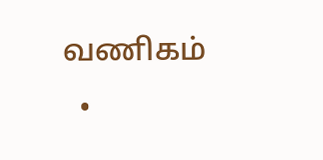வணிகம்
  •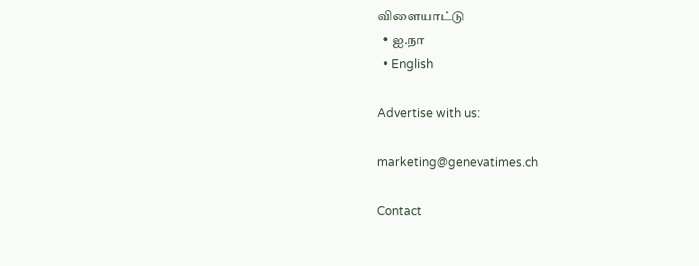விளையாட்டு
  • ஐ.நா
  • English

Advertise with us:

marketing@genevatimes.ch

Contact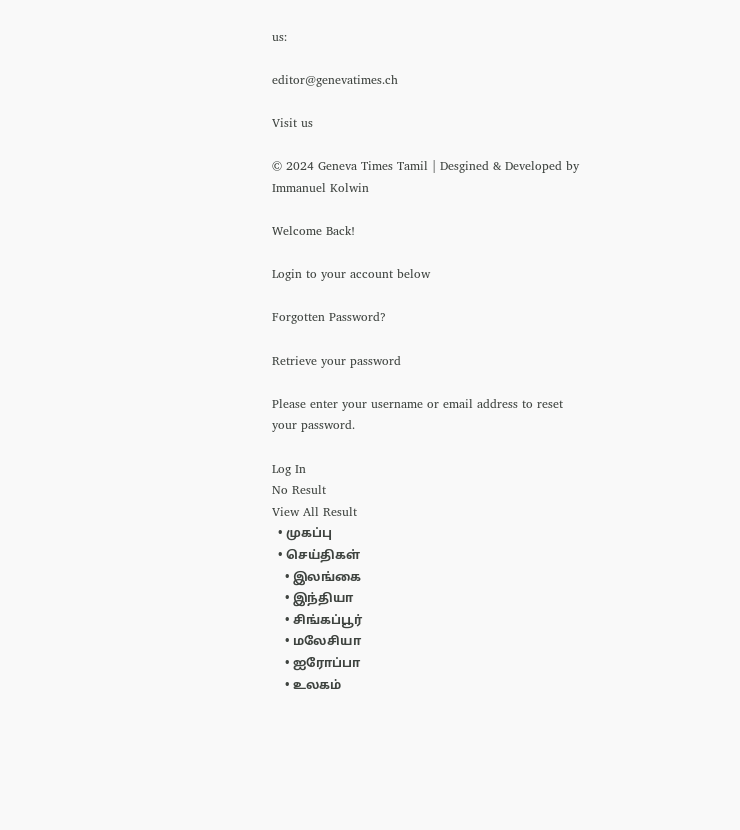us:

editor@genevatimes.ch

Visit us

© 2024 Geneva Times Tamil | Desgined & Developed by Immanuel Kolwin

Welcome Back!

Login to your account below

Forgotten Password?

Retrieve your password

Please enter your username or email address to reset your password.

Log In
No Result
View All Result
  • முகப்பு
  • செய்திகள்
    • இலங்கை
    • இந்தியா
    • சிங்கப்பூர்
    • மலேசியா
    • ஐரோப்பா
    • உலகம்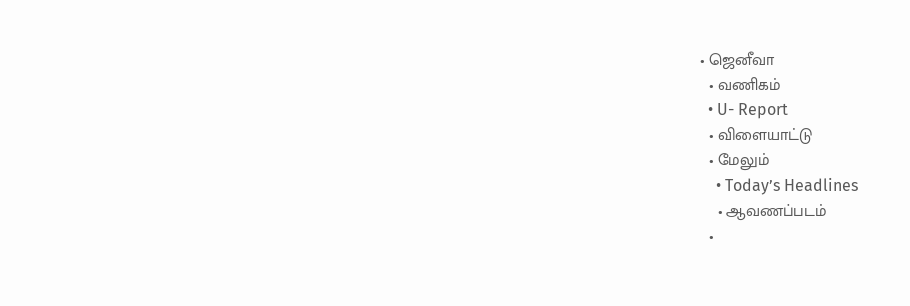• ஜெனீவா
  • வணிகம்
  • U- Report
  • விளையாட்டு
  • மேலும்
    • Today’s Headlines
    • ஆவணப்படம்
  •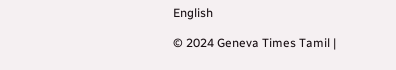English

© 2024 Geneva Times Tamil |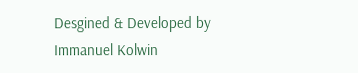Desgined & Developed by Immanuel Kolwin